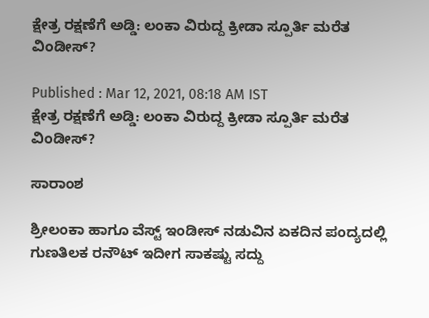ಕ್ಷೇತ್ರ ರಕ್ಷಣೆಗೆ ಅಡ್ಡಿ: ಲಂಕಾ ವಿರುದ್ದ ಕ್ರೀಡಾ ಸ್ಪೂರ್ತಿ ಮರೆತ ವಿಂಡೀಸ್‌?

Published : Mar 12, 2021, 08:18 AM IST
ಕ್ಷೇತ್ರ ರಕ್ಷಣೆಗೆ ಅಡ್ಡಿ: ಲಂಕಾ ವಿರುದ್ದ ಕ್ರೀಡಾ ಸ್ಪೂರ್ತಿ ಮರೆತ ವಿಂಡೀಸ್‌?

ಸಾರಾಂಶ

ಶ್ರೀಲಂಕಾ ಹಾಗೂ ವೆಸ್ಟ್‌ ಇಂಡೀಸ್‌ ನಡುವಿನ ಏಕದಿನ ಪಂದ್ಯದಲ್ಲಿ ಗುಣತಿಲಕ ರನೌಟ್‌ ಇದೀಗ ಸಾಕಷ್ಟು ಸದ್ದು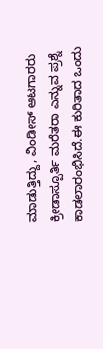ಮಾಡುತ್ತಿದ್ದು, ವಿಂಡೀಸ್‌ ಆಟಗಾರರು ಕ್ರೀಡಾಸ್ಪೂರ್ತಿ ಮರೆತರಾ ಎನ್ನುವ ಪ್ರಶ್ನೆ ಕಾಡಲಾರಂಭಿಸಿದೆ.ಈ ಕುರಿತಾದ ಒಂದು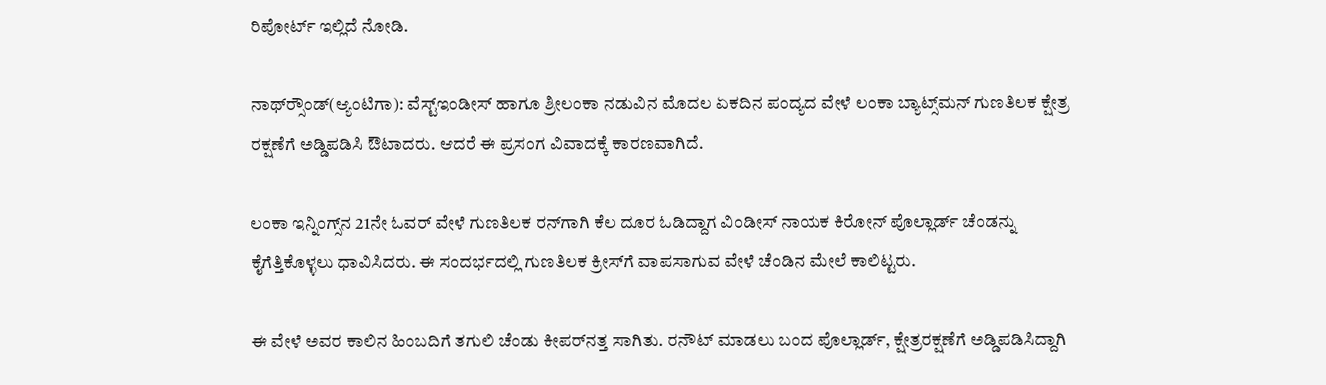ರಿಪೋರ್ಟ್ ಇಲ್ಲಿದೆ ನೋಡಿ.

ನಾಥ್‌ರ್‍ಸೌಂಡ್‌(ಆ್ಯಂಟಿಗಾ): ವೆಸ್ಟ್‌ಇಂಡೀಸ್‌ ಹಾಗೂ ಶ್ರೀಲಂಕಾ ನಡುವಿನ ಮೊದಲ ಏಕದಿನ ಪಂದ್ಯದ ವೇಳೆ ಲಂಕಾ ಬ್ಯಾಟ್ಸ್‌ಮನ್‌ ಗುಣತಿಲಕ ಕ್ಷೇತ್ರ ರಕ್ಷಣೆಗೆ ಅಡ್ಡಿಪಡಿಸಿ ಔಟಾದರು. ಆದರೆ ಈ ಪ್ರಸಂಗ ವಿವಾದಕ್ಕೆ ಕಾರಣವಾಗಿದೆ.

ಲಂಕಾ ಇನ್ನಿಂಗ್ಸ್‌ನ 21ನೇ ಓವರ್‌ ವೇಳೆ ಗುಣತಿಲಕ ರನ್‌ಗಾಗಿ ಕೆಲ ದೂರ ಓಡಿದ್ದಾಗ ವಿಂಡೀಸ್‌ ನಾಯಕ ಕಿರೋನ್‌ ಪೊಲ್ಲಾರ್ಡ್‌ ಚೆಂಡನ್ನು ಕೈಗೆತ್ತಿಕೊಳ್ಳಲು ಧಾವಿಸಿದರು. ಈ ಸಂದರ್ಭದಲ್ಲಿ ಗುಣತಿಲಕ ಕ್ರೀಸ್‌ಗೆ ವಾಪಸಾಗುವ ವೇಳೆ ಚೆಂಡಿನ ಮೇಲೆ ಕಾಲಿಟ್ಟರು.

ಈ ವೇಳೆ ಅವರ ಕಾಲಿನ ಹಿಂಬದಿಗೆ ತಗುಲಿ ಚೆಂಡು ಕೀಪರ್‌ನತ್ತ ಸಾಗಿತು. ರನೌಟ್‌ ಮಾಡಲು ಬಂದ ಪೊಲ್ಲಾರ್ಡ್‌, ಕ್ಷೇತ್ರರಕ್ಷಣೆಗೆ ಅಡ್ಡಿಪಡಿಸಿದ್ದಾಗಿ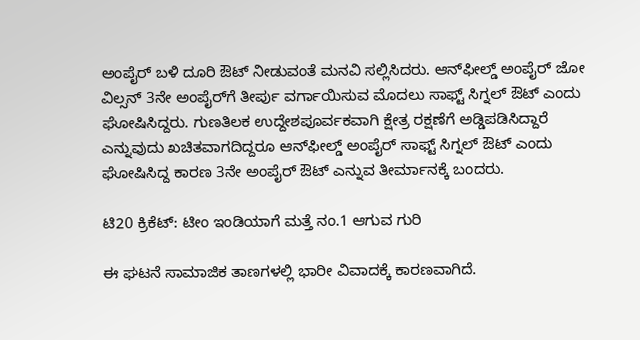ಅಂಪೈರ್‌ ಬಳಿ ದೂರಿ ಔಟ್‌ ನೀಡುವಂತೆ ಮನವಿ ಸಲ್ಲಿಸಿದರು. ಆನ್‌ಫೀಲ್ಡ್‌ ಅಂಪೈರ್‌ ಜೋ ವಿಲ್ಸನ್‌ 3ನೇ ಅಂಪೈರ್‌ಗೆ ತೀರ್ಪು ವರ್ಗಾಯಿಸುವ ಮೊದಲು ಸಾಫ್ಟ್‌ ಸಿಗ್ನಲ್‌ ಔಟ್‌ ಎಂದು ಘೋಷಿಸಿದ್ದರು. ಗುಣತಿಲಕ ಉದ್ದೇಶಪೂರ್ವಕವಾಗಿ ಕ್ಷೇತ್ರ ರಕ್ಷಣೆಗೆ ಅಡ್ಡಿಪಡಿಸಿದ್ದಾರೆ ಎನ್ನುವುದು ಖಚಿತವಾಗದಿದ್ದರೂ ಆನ್‌ಫೀಲ್ಡ್‌ ಅಂಪೈರ್‌ ಸಾಫ್ಟ್‌ ಸಿಗ್ನಲ್‌ ಔಟ್‌ ಎಂದು ಘೋಷಿಸಿದ್ದ ಕಾರಣ 3ನೇ ಅಂಪೈರ್‌ ಔಟ್‌ ಎನ್ನುವ ತೀರ್ಮಾನಕ್ಕೆ ಬಂದರು.

ಟಿ20 ಕ್ರಿಕೆಟ್‌: ಟೀಂ ಇಂಡಿಯಾಗೆ ಮತ್ತೆ ನಂ.1 ಆಗುವ ಗುರಿ

ಈ ಘಟನೆ ಸಾಮಾಜಿಕ ತಾಣಗಳಲ್ಲಿ ಭಾರೀ ವಿವಾದಕ್ಕೆ ಕಾರಣವಾಗಿದೆ.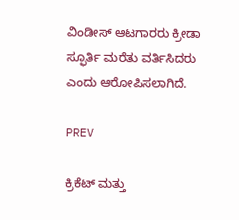ವಿಂಡೀಸ್‌ ಆಟಗಾರರು ಕ್ರೀಡಾ ಸ್ಫೂರ್ತಿ ಮರೆತು ವರ್ತಿಸಿದರು ಎಂದು ಆರೋಪಿಸಲಾಗಿದೆ.

PREV

ಕ್ರಿಕೆಟ್ ಮತ್ತು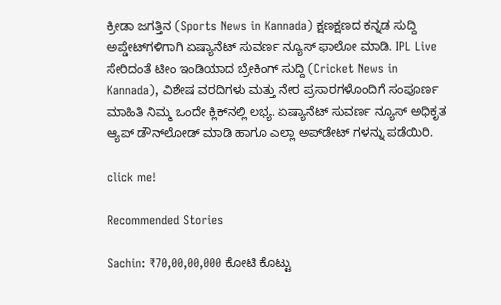ಕ್ರೀಡಾ ಜಗತ್ತಿನ (Sports News in Kannada) ಕ್ಷಣಕ್ಷಣದ ಕನ್ನಡ ಸುದ್ದಿ ಅಪ್ಡೇಟ್‌ಗಳಿಗಾಗಿ ಏಷ್ಯಾನೆಟ್ ಸುವರ್ಣ ನ್ಯೂಸ್‌ ಫಾಲೋ ಮಾಡಿ. IPL Live ಸೇರಿದಂತೆ ಟೀಂ ಇಂಡಿಯಾದ ಬ್ರೇಕಿಂಗ್ ಸುದ್ದಿ (Cricket News in Kannada), ವಿಶೇಷ ವರದಿಗಳು ಮತ್ತು ನೇರ ಪ್ರಸಾರಗಳೊಂದಿಗೆ ಸಂಪೂರ್ಣ ಮಾಹಿತಿ ನಿಮ್ಮ ಒಂದೇ ಕ್ಲಿಕ್‌ನಲ್ಲಿ ಲಭ್ಯ. ಏಷ್ಯಾನೆಟ್ ಸುವರ್ಣ ನ್ಯೂಸ್ ಅಧಿಕೃತ ಆ್ಯಪ್ ಡೌನ್‌ಲೋಡ್ ಮಾಡಿ ಹಾಗೂ ಎಲ್ಲಾ ಅಪ್‌ಡೇಟ್ ಗಳನ್ನು ಪಡೆಯಿರಿ.

click me!

Recommended Stories

Sachin: ₹70,00,00,000 ಕೋಟಿ ಕೊಟ್ಟು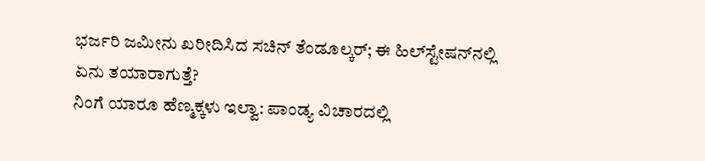ಭರ್ಜರಿ ಜಮೀನು ಖರೀದಿಸಿದ ಸಚಿನ್ ತೆಂಡೂಲ್ಕರ್; ಈ ಹಿಲ್‌ಸ್ಟೇಷನ್‌ನಲ್ಲಿ ಏನು ತಯಾರಾಗುತ್ತೆ?
ನಿಂಗೆ ಯಾರೂ ಹೆಣ್ಮಕ್ಕಳು ಇಲ್ವಾ: ಪಾಂಡ್ಯ ವಿಚಾರದಲ್ಲಿ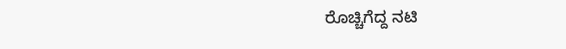ರೊಚ್ಚಿಗೆದ್ದ ನಟಿ